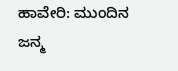ಹಾವೇರಿ: ಮುಂದಿನ ಜನ್ಮ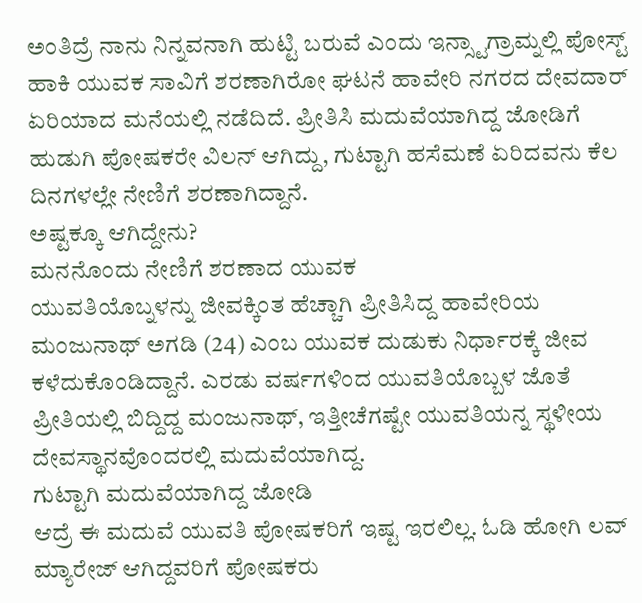ಅಂತಿದ್ರೆ ನಾನು ನಿನ್ನವನಾಗಿ ಹುಟ್ಟಿ ಬರುವೆ ಎಂದು ಇನ್ಸ್ಟಾಗ್ರಾಮ್ನಲ್ಲಿ ಪೋಸ್ಟ್ ಹಾಕಿ ಯುವಕ ಸಾವಿಗೆ ಶರಣಾಗಿರೋ ಘಟನೆ ಹಾವೇರಿ ನಗರದ ದೇವದಾರ್ ಏರಿಯಾದ ಮನೆಯಲ್ಲಿ ನಡೆದಿದೆ. ಪ್ರೀತಿಸಿ ಮದುವೆಯಾಗಿದ್ದ ಜೋಡಿಗೆ ಹುಡುಗಿ ಪೋಷಕರೇ ವಿಲನ್ ಆಗಿದ್ದು, ಗುಟ್ಟಾಗಿ ಹಸೆಮಣೆ ಏರಿದವನು ಕೆಲ ದಿನಗಳಲ್ಲೇ ನೇಣಿಗೆ ಶರಣಾಗಿದ್ದಾನೆ.
ಅಷ್ಟಕ್ಕೂ ಆಗಿದ್ದೇನು?
ಮನನೊಂದು ನೇಣಿಗೆ ಶರಣಾದ ಯುವಕ
ಯುವತಿಯೊಬ್ನಳನ್ನು ಜೀವಕ್ಕಿಂತ ಹೆಚ್ಚಾಗಿ ಪ್ರೀತಿಸಿದ್ದ ಹಾವೇರಿಯ ಮಂಜುನಾಥ್ ಅಗಡಿ (24) ಎಂಬ ಯುವಕ ದುಡುಕು ನಿರ್ಧಾರಕ್ಕೆ ಜೀವ ಕಳೆದುಕೊಂಡಿದ್ದಾನೆ. ಎರಡು ವರ್ಷಗಳಿಂದ ಯುವತಿಯೊಬ್ಬಳ ಜೊತೆ ಪ್ರೀತಿಯಲ್ಲಿ ಬಿದ್ದಿದ್ದ ಮಂಜುನಾಥ್, ಇತ್ತೀಚೆಗಷ್ಟೇ ಯುವತಿಯನ್ನ ಸ್ಥಳೀಯ ದೇವಸ್ಥಾನವೊಂದರಲ್ಲಿ ಮದುವೆಯಾಗಿದ್ದ.
ಗುಟ್ಟಾಗಿ ಮದುವೆಯಾಗಿದ್ದ ಜೋಡಿ
ಆದ್ರೆ ಈ ಮದುವೆ ಯುವತಿ ಪೋಷಕರಿಗೆ ಇಷ್ಟ ಇರಲಿಲ್ಲ. ಓಡಿ ಹೋಗಿ ಲವ್ ಮ್ಯಾರೇಜ್ ಆಗಿದ್ದವರಿಗೆ ಪೋಷಕರು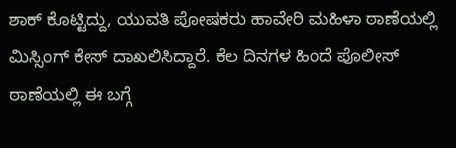ಶಾಕ್ ಕೊಟ್ಟಿದ್ದು, ಯುವತಿ ಪೋಷಕರು ಹಾವೇರಿ ಮಹಿಳಾ ಠಾಣೆಯಲ್ಲಿ ಮಿಸ್ಸಿಂಗ್ ಕೇಸ್ ದಾಖಲಿಸಿದ್ದಾರೆ. ಕೆಲ ದಿನಗಳ ಹಿಂದೆ ಪೊಲೀಸ್ ಠಾಣೆಯಲ್ಲಿ ಈ ಬಗ್ಗೆ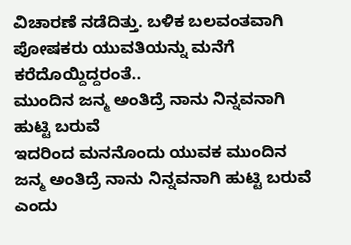ವಿಚಾರಣೆ ನಡೆದಿತ್ತು. ಬಳಿಕ ಬಲವಂತವಾಗಿ ಪೋಷಕರು ಯುವತಿಯನ್ನು ಮನೆಗೆ ಕರೆದೊಯ್ದಿದ್ದರಂತೆ..
ಮುಂದಿನ ಜನ್ಮ ಅಂತಿದ್ರೆ ನಾನು ನಿನ್ನವನಾಗಿ ಹುಟ್ಟಿ ಬರುವೆ
ಇದರಿಂದ ಮನನೊಂದು ಯುವಕ ಮುಂದಿನ ಜನ್ಮ ಅಂತಿದ್ರೆ ನಾನು ನಿನ್ನವನಾಗಿ ಹುಟ್ಟಿ ಬರುವೆ ಎಂದು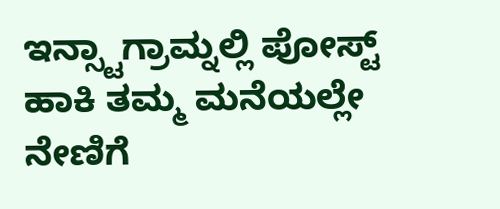ಇನ್ಸ್ಟಾಗ್ರಾಮ್ನಲ್ಲಿ ಪೋಸ್ಟ್ ಹಾಕಿ ತಮ್ಮ ಮನೆಯಲ್ಲೇ ನೇಣಿಗೆ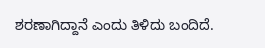ಶರಣಾಗಿದ್ದಾನೆ ಎಂದು ತಿಳಿದು ಬಂದಿದೆ.